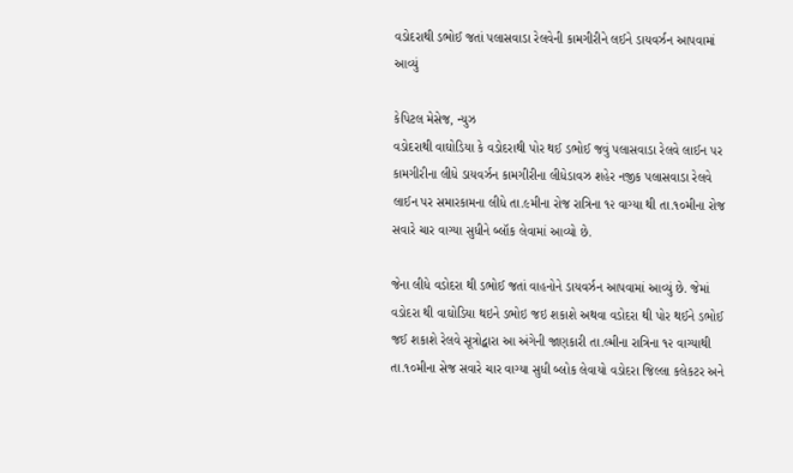વડોદરાથી ડભોઈ જતાં પલાસવાડા રેલવેની કામગીરીને લઈને ડાયવર્ઝન આપવામાં આવ્યું

કેપિટલ મેસેજ, ન્યુઝ
વડોદરાથી વાઘોડિયા કે વડોદરાથી પોર થઈ ડભોઈ જવું પલાસવાડા રેલવે લાઈન પર કામગીરીના લીધે ડાયવર્ઝન કામગીરીના લીધેડાવઝ શહેર નજીક પલાસવાડા રેલવે લાઈન પર સમારકામના લીધે તા.૯મીના રોજ રાત્રિના ૧૨ વાગ્યા થી તા.૧૦મીના રોજ સવારે ચાર વાગ્યા સુધીને બ્લૉક લેવામાં આવ્યો છે.

જેના લીધે વડોદરા થી ડભોઈ જતાં વાહનોને ડાયવર્ઝન આપવામાં આવ્યું છે. જેમાં વડોદરા થી વાઘોડિયા થઇને ડભોઇ જઇ શકાશે અથવા વડોદરા થી પોર થઈને ડભોઈ જઈ શકાશે રેલવે સૂત્રોદ્વારા આ અંગેની જાણકારી તા.લ્મીના રાત્રિના ૧૨ વાગ્યાથી તા.૧૦મીના સેજ સવારે ચાર વાગ્યા સુધી બ્લોક લેવાયો વડોદરા જિલ્લા કલેકટર અને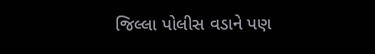જિલ્લા પોલીસ વડાને પણ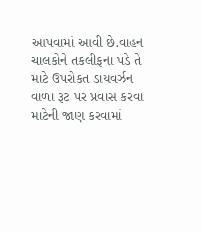આપવામાં આવી છે.વાહન ચાલકોને તકલીફના પડે તે માટે ઉપરોકત ડાયવર્ઝન વાળા રૂટ પર પ્રવાસ કરવા માટેની જાણ કરવામાં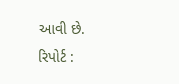આવી છે.
રિપોર્ટ :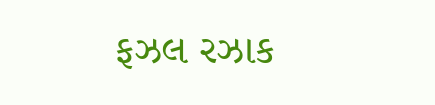ફઝલ રઝાક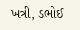ખત્રી, ડભોઈ